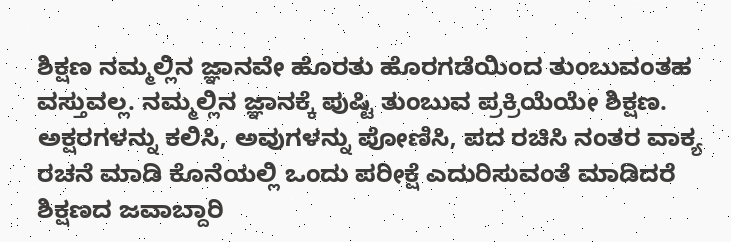ಶಿಕ್ಷಣ ನಮ್ಮಲ್ಲಿನ ಜ್ಞಾನವೇ ಹೊರತು ಹೊರಗಡೆಯಿಂದ ತುಂಬುವಂತಹ ವಸ್ತುವಲ್ಲ. ನಮ್ಮಲ್ಲಿನ ಜ್ಞಾನಕ್ಕೆ ಪುಷ್ಟಿ ತುಂಬುವ ಪ್ರಕ್ರಿಯೆಯೇ ಶಿಕ್ಷಣ. ಅಕ್ಷರಗಳನ್ನು ಕಲಿಸಿ, ಅವುಗಳನ್ನು ಪೋಣಿಸಿ, ಪದ ರಚಿಸಿ ನಂತರ ವಾಕ್ಯ ರಚನೆ ಮಾಡಿ ಕೊನೆಯಲ್ಲಿ ಒಂದು ಪರೀಕ್ಷೆ ಎದುರಿಸುವಂತೆ ಮಾಡಿದರೆ ಶಿಕ್ಷಣದ ಜವಾಬ್ದಾರಿ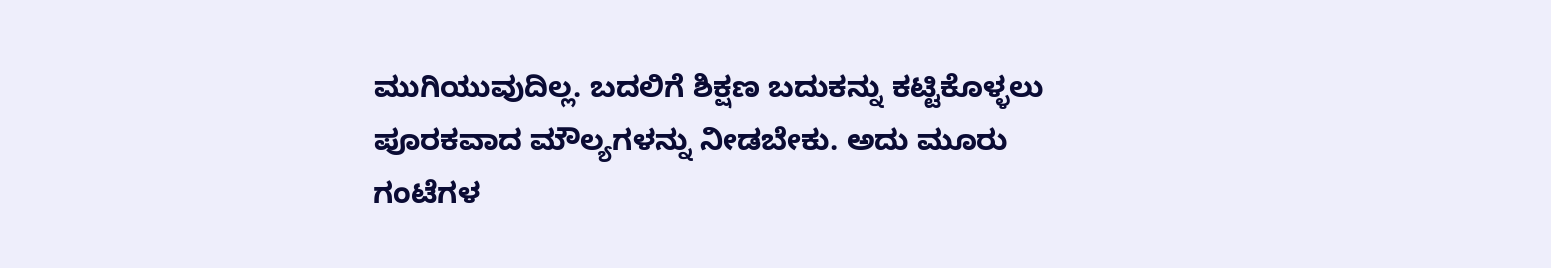ಮುಗಿಯುವುದಿಲ್ಲ. ಬದಲಿಗೆ ಶಿಕ್ಷಣ ಬದುಕನ್ನು ಕಟ್ಟಿಕೊಳ್ಳಲು ಪೂರಕವಾದ ಮೌಲ್ಯಗಳನ್ನು ನೀಡಬೇಕು. ಅದು ಮೂರು ಗಂಟೆಗಳ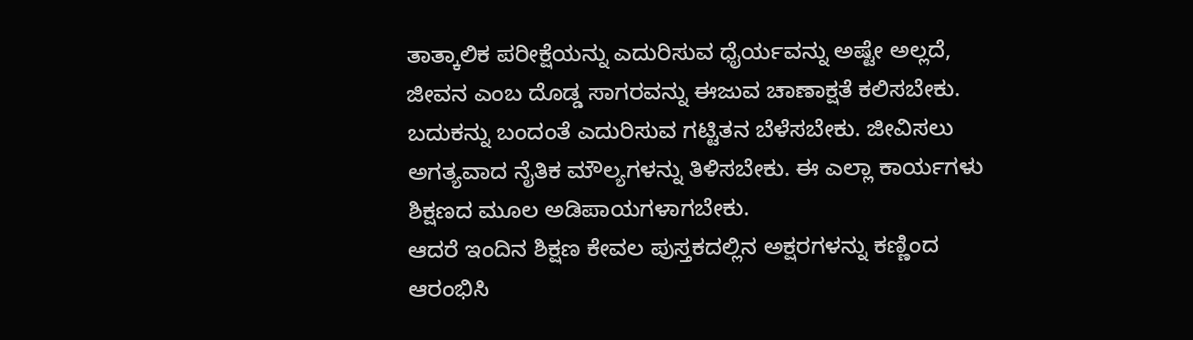ತಾತ್ಕಾಲಿಕ ಪರೀಕ್ಷೆಯನ್ನು ಎದುರಿಸುವ ಧೈರ್ಯವನ್ನು ಅಷ್ಟೇ ಅಲ್ಲದೆ, ಜೀವನ ಎಂಬ ದೊಡ್ಡ ಸಾಗರವನ್ನು ಈಜುವ ಚಾಣಾಕ್ಷತೆ ಕಲಿಸಬೇಕು. ಬದುಕನ್ನು ಬಂದಂತೆ ಎದುರಿಸುವ ಗಟ್ಟಿತನ ಬೆಳೆಸಬೇಕು. ಜೀವಿಸಲು ಅಗತ್ಯವಾದ ನೈತಿಕ ಮೌಲ್ಯಗಳನ್ನು ತಿಳಿಸಬೇಕು. ಈ ಎಲ್ಲಾ ಕಾರ್ಯಗಳು ಶಿಕ್ಷಣದ ಮೂಲ ಅಡಿಪಾಯಗಳಾಗಬೇಕು.
ಆದರೆ ಇಂದಿನ ಶಿಕ್ಷಣ ಕೇವಲ ಪುಸ್ತಕದಲ್ಲಿನ ಅಕ್ಷರಗಳನ್ನು ಕಣ್ಣಿಂದ ಆರಂಭಿಸಿ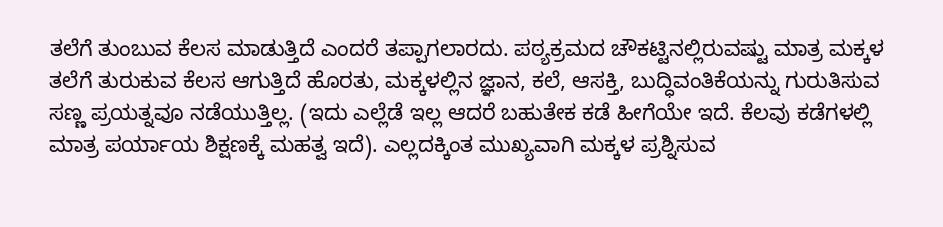ತಲೆಗೆ ತುಂಬುವ ಕೆಲಸ ಮಾಡುತ್ತಿದೆ ಎಂದರೆ ತಪ್ಪಾಗಲಾರದು. ಪಠ್ಯಕ್ರಮದ ಚೌಕಟ್ಟಿನಲ್ಲಿರುವಷ್ಟು ಮಾತ್ರ ಮಕ್ಕಳ ತಲೆಗೆ ತುರುಕುವ ಕೆಲಸ ಆಗುತ್ತಿದೆ ಹೊರತು, ಮಕ್ಕಳಲ್ಲಿನ ಜ್ಞಾನ, ಕಲೆ, ಆಸಕ್ತಿ, ಬುದ್ಧಿವಂತಿಕೆಯನ್ನು ಗುರುತಿಸುವ ಸಣ್ಣ ಪ್ರಯತ್ನವೂ ನಡೆಯುತ್ತಿಲ್ಲ. (ಇದು ಎಲ್ಲೆಡೆ ಇಲ್ಲ ಆದರೆ ಬಹುತೇಕ ಕಡೆ ಹೀಗೆಯೇ ಇದೆ. ಕೆಲವು ಕಡೆಗಳಲ್ಲಿ ಮಾತ್ರ ಪರ್ಯಾಯ ಶಿಕ್ಷಣಕ್ಕೆ ಮಹತ್ವ ಇದೆ). ಎಲ್ಲದಕ್ಕಿಂತ ಮುಖ್ಯವಾಗಿ ಮಕ್ಕಳ ಪ್ರಶ್ನಿಸುವ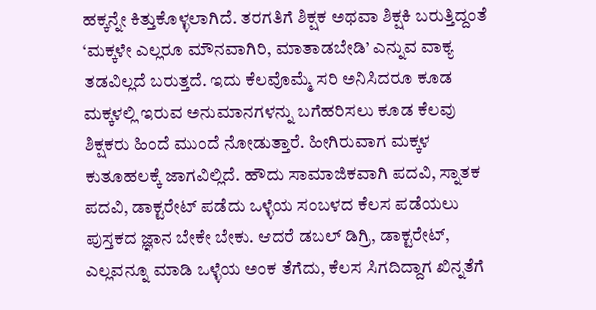ಹಕ್ಕನ್ನೇ ಕಿತ್ತುಕೊಳ್ಳಲಾಗಿದೆ. ತರಗತಿಗೆ ಶಿಕ್ಷಕ ಅಥವಾ ಶಿಕ್ಷಕಿ ಬರುತ್ತಿದ್ದಂತೆ ‘ಮಕ್ಕಳೇ ಎಲ್ಲರೂ ಮೌನವಾಗಿರಿ, ಮಾತಾಡಬೇಡಿ’ ಎನ್ನುವ ವಾಕ್ಯ ತಡವಿಲ್ಲದೆ ಬರುತ್ತದೆ. ಇದು ಕೆಲವೊಮ್ಮೆ ಸರಿ ಅನಿಸಿದರೂ ಕೂಡ ಮಕ್ಕಳಲ್ಲಿ ಇರುವ ಅನುಮಾನಗಳನ್ನು ಬಗೆಹರಿಸಲು ಕೂಡ ಕೆಲವು ಶಿಕ್ಷಕರು ಹಿಂದೆ ಮುಂದೆ ನೋಡುತ್ತಾರೆ. ಹೀಗಿರುವಾಗ ಮಕ್ಕಳ ಕುತೂಹಲಕ್ಕೆ ಜಾಗವಿಲ್ಲಿದೆ. ಹೌದು ಸಾಮಾಜಿಕವಾಗಿ ಪದವಿ, ಸ್ನಾತಕ ಪದವಿ, ಡಾಕ್ಟರೇಟ್ ಪಡೆದು ಒಳ್ಳೆಯ ಸಂಬಳದ ಕೆಲಸ ಪಡೆಯಲು ಪುಸ್ತಕದ ಜ್ಞಾನ ಬೇಕೇ ಬೇಕು. ಆದರೆ ಡಬಲ್ ಡಿಗ್ರಿ, ಡಾಕ್ಟರೇಟ್, ಎಲ್ಲವನ್ನೂ ಮಾಡಿ ಒಳ್ಳೆಯ ಅಂಕ ತೆಗೆದು, ಕೆಲಸ ಸಿಗದಿದ್ದಾಗ ಖಿನ್ನತೆಗೆ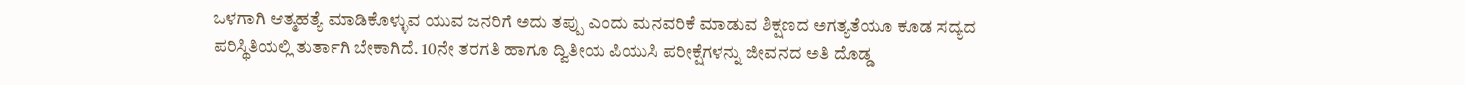ಒಳಗಾಗಿ ಆತ್ಮಹತ್ಯೆ ಮಾಡಿಕೊಳ್ಳುವ ಯುವ ಜನರಿಗೆ ಅದು ತಪ್ಪು ಎಂದು ಮನವರಿಕೆ ಮಾಡುವ ಶಿಕ್ಷಣದ ಅಗತ್ಯತೆಯೂ ಕೂಡ ಸದ್ಯದ ಪರಿಸ್ಥಿತಿಯಲ್ಲಿ ತುರ್ತಾಗಿ ಬೇಕಾಗಿದೆ. 10ನೇ ತರಗತಿ ಹಾಗೂ ದ್ವಿತೀಯ ಪಿಯುಸಿ ಪರೀಕ್ಷೆಗಳನ್ನು ಜೀವನದ ಅತಿ ದೊಡ್ಡ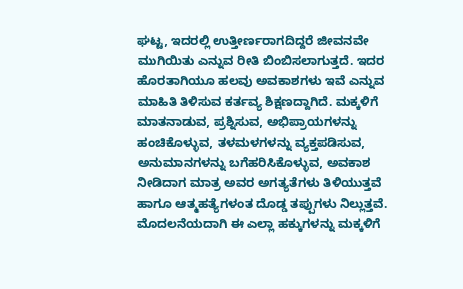ಘಟ್ಟ, ಇದರಲ್ಲಿ ಉತ್ತೀರ್ಣರಾಗದಿದ್ದರೆ ಜೀವನವೇ ಮುಗಿಯಿತು ಎನ್ನುವ ರೀತಿ ಬಿಂಬಿಸಲಾಗುತ್ತದೆ. ಇದರ ಹೊರತಾಗಿಯೂ ಹಲವು ಅವಕಾಶಗಳು ಇವೆ ಎನ್ನುವ ಮಾಹಿತಿ ತಿಳಿಸುವ ಕರ್ತವ್ಯ ಶಿಕ್ಷಣದ್ದಾಗಿದೆ. ಮಕ್ಕಳಿಗೆ ಮಾತನಾಡುವ, ಪ್ರಶ್ನಿಸುವ, ಅಭಿಪ್ರಾಯಗಳನ್ನು ಹಂಚಿಕೊಳ್ಳುವ, ತಳಮಳಗಳನ್ನು ವ್ಯಕ್ತಪಡಿಸುವ, ಅನುಮಾನಗಳನ್ನು ಬಗೆಹರಿಸಿಕೊಳ್ಳುವ, ಅವಕಾಶ ನೀಡಿದಾಗ ಮಾತ್ರ ಅವರ ಅಗತ್ಯತೆಗಳು ತಿಳಿಯುತ್ತವೆ ಹಾಗೂ ಆತ್ಮಹತ್ಯೆಗಳಂತ ದೊಡ್ಡ ತಪ್ಪುಗಳು ನಿಲ್ಲುತ್ತವೆ.
ಮೊದಲನೆಯದಾಗಿ ಈ ಎಲ್ಲಾ ಹಕ್ಕುಗಳನ್ನು ಮಕ್ಕಳಿಗೆ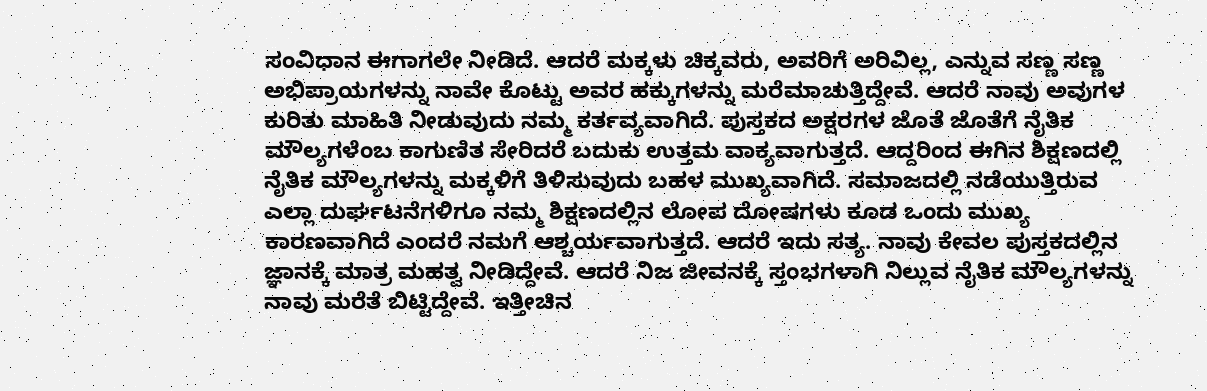ಸಂವಿಧಾನ ಈಗಾಗಲೇ ನೀಡಿದೆ. ಆದರೆ ಮಕ್ಕಳು ಚಿಕ್ಕವರು, ಅವರಿಗೆ ಅರಿವಿಲ್ಲ, ಎನ್ನುವ ಸಣ್ಣ ಸಣ್ಣ ಅಭಿಪ್ರಾಯಗಳನ್ನು ನಾವೇ ಕೊಟ್ಟು ಅವರ ಹಕ್ಕುಗಳನ್ನು ಮರೆಮಾಚುತ್ತಿದ್ದೇವೆ. ಆದರೆ ನಾವು ಅವುಗಳ ಕುರಿತು ಮಾಹಿತಿ ನೀಡುವುದು ನಮ್ಮ ಕರ್ತವ್ಯವಾಗಿದೆ. ಪುಸ್ತಕದ ಅಕ್ಷರಗಳ ಜೊತೆ ಜೊತೆಗೆ ನೈತಿಕ ಮೌಲ್ಯಗಳೆಂಬ ಕಾಗುಣಿತ ಸೇರಿದರೆ ಬದುಕು ಉತ್ತಮ ವಾಕ್ಯವಾಗುತ್ತದೆ. ಆದ್ದರಿಂದ ಈಗಿನ ಶಿಕ್ಷಣದಲ್ಲಿ ನೈತಿಕ ಮೌಲ್ಯಗಳನ್ನು ಮಕ್ಕಳಿಗೆ ತಿಳಿಸುವುದು ಬಹಳ ಮುಖ್ಯವಾಗಿದೆ. ಸಮಾಜದಲ್ಲಿ ನಡೆಯುತ್ತಿರುವ ಎಲ್ಲಾ ದುರ್ಘಟನೆಗಳಿಗೂ ನಮ್ಮ ಶಿಕ್ಷಣದಲ್ಲಿನ ಲೋಪ ದೋಷಗಳು ಕೂಡ ಒಂದು ಮುಖ್ಯ ಕಾರಣವಾಗಿದೆ ಎಂದರೆ ನಮಗೆ ಆಶ್ಚರ್ಯವಾಗುತ್ತದೆ. ಆದರೆ ಇದು ಸತ್ಯ. ನಾವು ಕೇವಲ ಪುಸ್ತಕದಲ್ಲಿನ ಜ್ಞಾನಕ್ಕೆ ಮಾತ್ರ ಮಹತ್ವ ನೀಡಿದ್ದೇವೆ. ಆದರೆ ನಿಜ ಜೀವನಕ್ಕೆ ಸ್ತಂಭಗಳಾಗಿ ನಿಲ್ಲುವ ನೈತಿಕ ಮೌಲ್ಯಗಳನ್ನು ನಾವು ಮರೆತೆ ಬಿಟ್ಟಿದ್ದೇವೆ. ಇತ್ತೀಚಿನ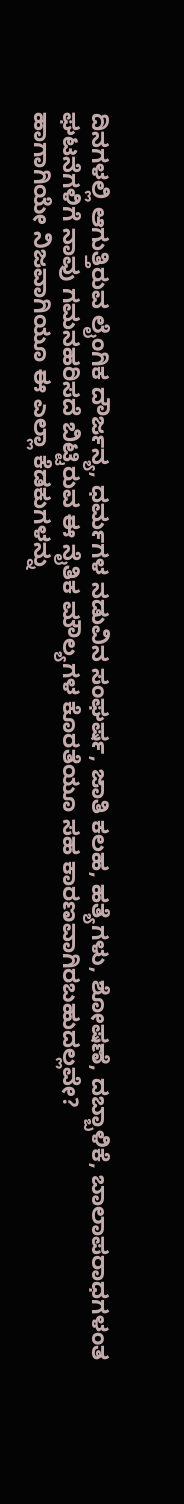ದಿನಗಳಲ್ಲಿ ಆಗುತ್ತಿರುವ ಲೈಂಗಿಕ ದೌರ್ಜನ್ಯ, ಧರ್ಮಗಳ ನಡುವಿನ ಸಂಘರ್ಷ, ಜಾತಿ ಕಲಹ, ಹತ್ಯೆಗಳು, ಶೋಷಣೆ, ದಬ್ಬಾಳಿಕೆ, ಬಾಲಾಪರಾಧಗಳಂತ ಘಟನೆಗಳಿಗೆ ನಾವು ಗಮನಹರಿಸದೆ ಬಿಟ್ಟಿರುವ ಈ ನೈತಿಕ ಮೌಲ್ಯಗಳ ಕೊರತೆಯೂ ಸಹ ಕಾರಣವಾಗಿರಬಹುದಲ್ಲವೇ?
ಹಾಗಾಗಿಯೇ ನಿಜವಾಗಿಯೂ ಈ ಎಲ್ಲಾ ಕೆಡಕುಗಳನ್ನು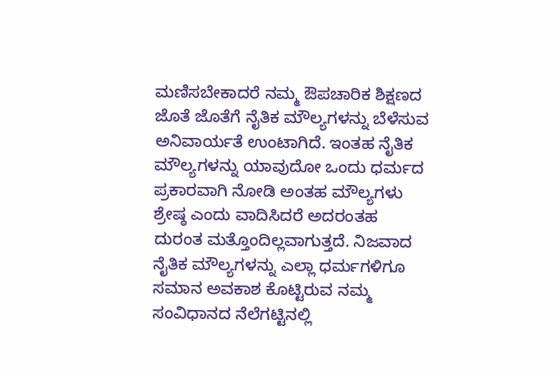ಮಣಿಸಬೇಕಾದರೆ ನಮ್ಮ ಔಪಚಾರಿಕ ಶಿಕ್ಷಣದ ಜೊತೆ ಜೊತೆಗೆ ನೈತಿಕ ಮೌಲ್ಯಗಳನ್ನು ಬೆಳೆಸುವ ಅನಿವಾರ್ಯತೆ ಉಂಟಾಗಿದೆ. ಇಂತಹ ನೈತಿಕ ಮೌಲ್ಯಗಳನ್ನು ಯಾವುದೋ ಒಂದು ಧರ್ಮದ ಪ್ರಕಾರವಾಗಿ ನೋಡಿ ಅಂತಹ ಮೌಲ್ಯಗಳು ಶ್ರೇಷ್ಠ ಎಂದು ವಾದಿಸಿದರೆ ಅದರಂತಹ ದುರಂತ ಮತ್ತೊಂದಿಲ್ಲವಾಗುತ್ತದೆ. ನಿಜವಾದ ನೈತಿಕ ಮೌಲ್ಯಗಳನ್ನು ಎಲ್ಲಾ ಧರ್ಮಗಳಿಗೂ ಸಮಾನ ಅವಕಾಶ ಕೊಟ್ಟಿರುವ ನಮ್ಮ ಸಂವಿಧಾನದ ನೆಲೆಗಟ್ಟಿನಲ್ಲಿ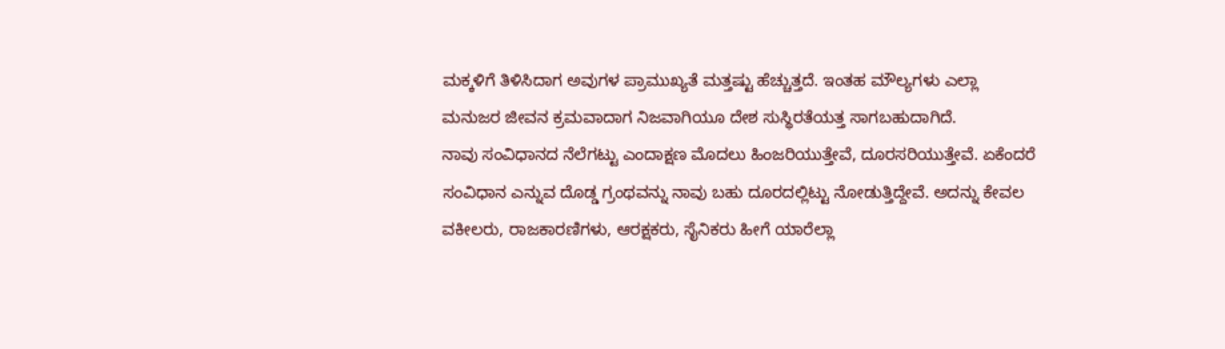ಮಕ್ಕಳಿಗೆ ತಿಳಿಸಿದಾಗ ಅವುಗಳ ಪ್ರಾಮುಖ್ಯತೆ ಮತ್ತಷ್ಟು ಹೆಚ್ಚುತ್ತದೆ. ಇಂತಹ ಮೌಲ್ಯಗಳು ಎಲ್ಲಾ ಮನುಜರ ಜೀವನ ಕ್ರಮವಾದಾಗ ನಿಜವಾಗಿಯೂ ದೇಶ ಸುಸ್ಥಿರತೆಯತ್ತ ಸಾಗಬಹುದಾಗಿದೆ.
ನಾವು ಸಂವಿಧಾನದ ನೆಲೆಗಟ್ಟು ಎಂದಾಕ್ಷಣ ಮೊದಲು ಹಿಂಜರಿಯುತ್ತೇವೆ, ದೂರಸರಿಯುತ್ತೇವೆ. ಏಕೆಂದರೆ ಸಂವಿಧಾನ ಎನ್ನುವ ದೊಡ್ಡ ಗ್ರಂಥವನ್ನು ನಾವು ಬಹು ದೂರದಲ್ಲಿಟ್ಟು ನೋಡುತ್ತಿದ್ದೇವೆ. ಅದನ್ನು ಕೇವಲ ವಕೀಲರು, ರಾಜಕಾರಣಿಗಳು, ಆರಕ್ಷಕರು, ಸೈನಿಕರು ಹೀಗೆ ಯಾರೆಲ್ಲಾ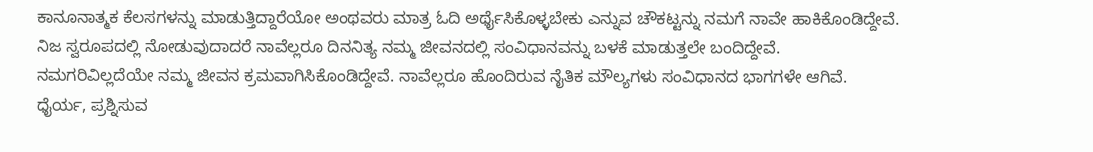ಕಾನೂನಾತ್ಮಕ ಕೆಲಸಗಳನ್ನು ಮಾಡುತ್ತಿದ್ದಾರೆಯೋ ಅಂಥವರು ಮಾತ್ರ ಓದಿ ಅರ್ಥೈಸಿಕೊಳ್ಳಬೇಕು ಎನ್ನುವ ಚೌಕಟ್ಟನ್ನು ನಮಗೆ ನಾವೇ ಹಾಕಿಕೊಂಡಿದ್ದೇವೆ. ನಿಜ ಸ್ವರೂಪದಲ್ಲಿ ನೋಡುವುದಾದರೆ ನಾವೆಲ್ಲರೂ ದಿನನಿತ್ಯ ನಮ್ಮ ಜೀವನದಲ್ಲಿ ಸಂವಿಧಾನವನ್ನು ಬಳಕೆ ಮಾಡುತ್ತಲೇ ಬಂದಿದ್ದೇವೆ. ನಮಗರಿವಿಲ್ಲದೆಯೇ ನಮ್ಮ ಜೀವನ ಕ್ರಮವಾಗಿಸಿಕೊಂಡಿದ್ದೇವೆ. ನಾವೆಲ್ಲರೂ ಹೊಂದಿರುವ ನೈತಿಕ ಮೌಲ್ಯಗಳು ಸಂವಿಧಾನದ ಭಾಗಗಳೇ ಆಗಿವೆ.
ಧೈರ್ಯ, ಪ್ರಶ್ನಿಸುವ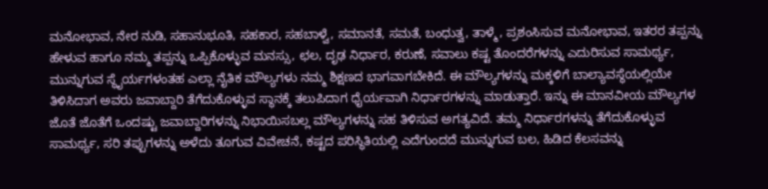ಮನೋಭಾವ, ನೇರ ನುಡಿ, ಸಹಾನುಭೂತಿ, ಸಹಕಾರ, ಸಹಬಾಳ್ವೆ, ಸಮಾನತೆ, ಸಮತೆ, ಬಂಧುತ್ವ, ತಾಳ್ಮೆ, ಪ್ರಶಂಸಿಸುವ ಮನೋಭಾವ, ಇತರರ ತಪ್ಪನ್ನು ಹೇಳುವ ಹಾಗೂ ನಮ್ಮ ತಪ್ಪನ್ನು ಒಪ್ಪಿಕೊಳ್ಳುವ ಮನಸ್ಸು, ಛಲ, ದೃಢ ನಿರ್ಧಾರ, ಕರುಣೆ, ಸವಾಲು ಕಷ್ಟ ತೊಂದರೆಗಳನ್ನು ಎದುರಿಸುವ ಸಾಮರ್ಥ್ಯ, ಮುನ್ನುಗುವ ಸ್ಥೈರ್ಯಗಳಂತಹ ಎಲ್ಲಾ ನೈತಿಕ ಮೌಲ್ಯಗಳು ನಮ್ಮ ಶಿಕ್ಷಣದ ಭಾಗವಾಗಬೇಕಿದೆ. ಈ ಮೌಲ್ಯಗಳನ್ನು ಮಕ್ಕಳಿಗೆ ಬಾಲ್ಯಾವಸ್ಥೆಯಲ್ಲಿಯೇ ತಿಳಿಸಿದಾಗ ಅವರು ಜವಾಬ್ದಾರಿ ತೆಗೆದುಕೊಳ್ಳುವ ಸ್ಥಾನಕ್ಕೆ ತಲುಪಿದಾಗ ಧೈರ್ಯವಾಗಿ ನಿರ್ಧಾರಗಳನ್ನು ಮಾಡುತ್ತಾರೆ. ಇನ್ನು ಈ ಮಾನವೀಯ ಮೌಲ್ಯಗಳ ಜೊತೆ ಜೊತೆಗೆ ಒಂದಷ್ಟು ಜವಾಬ್ದಾರಿಗಳನ್ನು ನಿಭಾಯಿಸಬಲ್ಲ ಮೌಲ್ಯಗಳನ್ನು ಸಹ ತಿಳಿಸುವ ಅಗತ್ಯವಿದೆ. ತಮ್ಮ ನಿರ್ಧಾರಗಳನ್ನು ತೆಗೆದುಕೊಳ್ಳುವ ಸಾಮರ್ಥ್ಯ, ಸರಿ ತಪ್ಪುಗಳನ್ನು ಅಳೆದು ತೂಗುವ ವಿವೇಚನೆ, ಕಷ್ಟದ ಪರಿಸ್ಥಿತಿಯಲ್ಲಿ ಎದೆಗುಂದದೆ ಮುನ್ನುಗುವ ಬಲ, ಹಿಡಿದ ಕೆಲಸವನ್ನು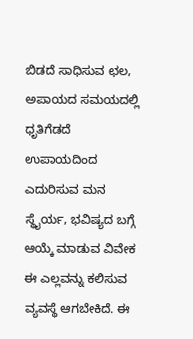ಬಿಡದೆ ಸಾಧಿಸುವ ಛಲ, ಅಪಾಯದ ಸಮಯದಲ್ಲಿ ಧೃತಿಗೆಡದೆ ಉಪಾಯದಿಂದ ಎದುರಿಸುವ ಮನ ಸ್ಥೈರ್ಯ, ಭವಿಷ್ಯದ ಬಗ್ಗೆ ಆಯ್ಕೆ ಮಾಡುವ ವಿವೇಕ ಈ ಎಲ್ಲವನ್ನು ಕಲಿಸುವ ವ್ಯವಸ್ಥೆ ಆಗಬೇಕಿದೆ. ಈ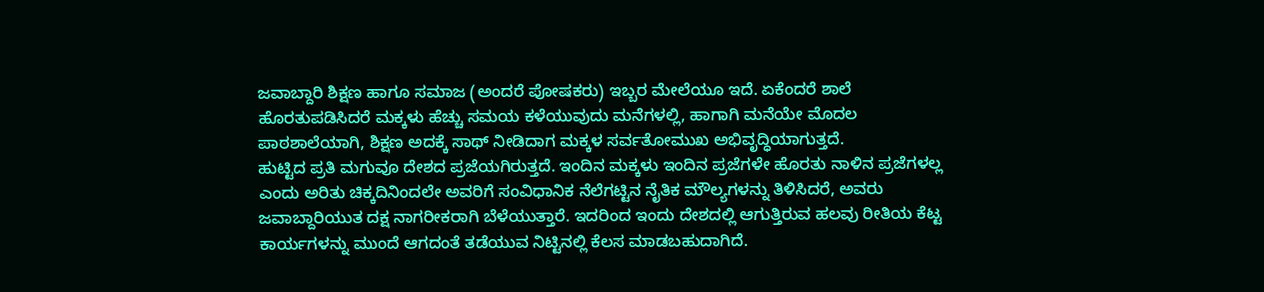ಜವಾಬ್ದಾರಿ ಶಿಕ್ಷಣ ಹಾಗೂ ಸಮಾಜ (ಅಂದರೆ ಪೋಷಕರು) ಇಬ್ಬರ ಮೇಲೆಯೂ ಇದೆ. ಏಕೆಂದರೆ ಶಾಲೆ ಹೊರತುಪಡಿಸಿದರೆ ಮಕ್ಕಳು ಹೆಚ್ಚು ಸಮಯ ಕಳೆಯುವುದು ಮನೆಗಳಲ್ಲಿ, ಹಾಗಾಗಿ ಮನೆಯೇ ಮೊದಲ ಪಾಠಶಾಲೆಯಾಗಿ, ಶಿಕ್ಷಣ ಅದಕ್ಕೆ ಸಾಥ್ ನೀಡಿದಾಗ ಮಕ್ಕಳ ಸರ್ವತೋಮುಖ ಅಭಿವೃದ್ಧಿಯಾಗುತ್ತದೆ.
ಹುಟ್ಟಿದ ಪ್ರತಿ ಮಗುವೂ ದೇಶದ ಪ್ರಜೆಯಗಿರುತ್ತದೆ. ಇಂದಿನ ಮಕ್ಕಳು ಇಂದಿನ ಪ್ರಜೆಗಳೇ ಹೊರತು ನಾಳಿನ ಪ್ರಜೆಗಳಲ್ಲ ಎಂದು ಅರಿತು ಚಿಕ್ಕದಿನಿಂದಲೇ ಅವರಿಗೆ ಸಂವಿಧಾನಿಕ ನೆಲೆಗಟ್ಟಿನ ನೈತಿಕ ಮೌಲ್ಯಗಳನ್ನು ತಿಳಿಸಿದರೆ, ಅವರು ಜವಾಬ್ದಾರಿಯುತ ದಕ್ಷ ನಾಗರೀಕರಾಗಿ ಬೆಳೆಯುತ್ತಾರೆ. ಇದರಿಂದ ಇಂದು ದೇಶದಲ್ಲಿ ಆಗುತ್ತಿರುವ ಹಲವು ರೀತಿಯ ಕೆಟ್ಟ ಕಾರ್ಯಗಳನ್ನು ಮುಂದೆ ಆಗದಂತೆ ತಡೆಯುವ ನಿಟ್ಟಿನಲ್ಲಿ ಕೆಲಸ ಮಾಡಬಹುದಾಗಿದೆ.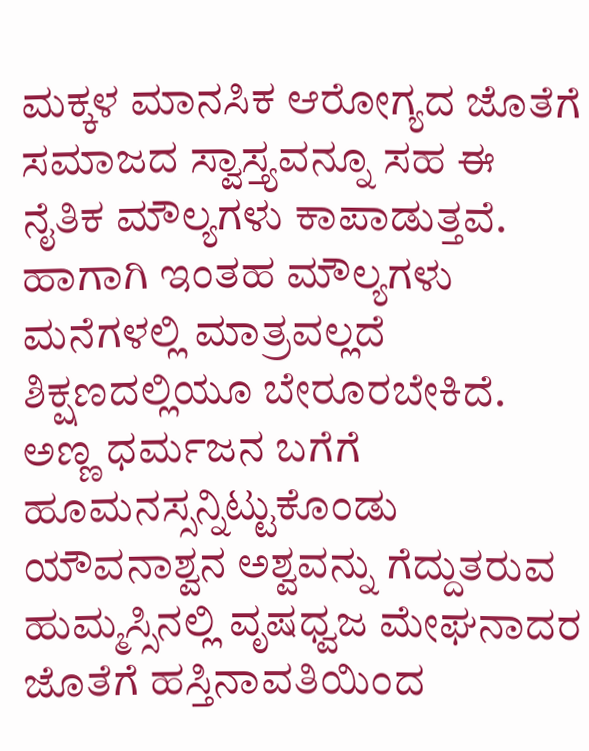ಮಕ್ಕಳ ಮಾನಸಿಕ ಆರೋಗ್ಯದ ಜೊತೆಗೆ ಸಮಾಜದ ಸ್ವಾಸ್ತ್ಯವನ್ನೂ ಸಹ ಈ ನೈತಿಕ ಮೌಲ್ಯಗಳು ಕಾಪಾಡುತ್ತವೆ. ಹಾಗಾಗಿ ಇಂತಹ ಮೌಲ್ಯಗಳು ಮನೆಗಳಲ್ಲಿ ಮಾತ್ರವಲ್ಲದೆ ಶಿಕ್ಷಣದಲ್ಲಿಯೂ ಬೇರೂರಬೇಕಿದೆ.
ಅಣ್ಣ ಧರ್ಮಜನ ಬಗೆಗೆ ಹೂಮನಸ್ಸನ್ನಿಟ್ಟುಕೊಂಡು ಯೌವನಾಶ್ವನ ಅಶ್ವವನ್ನು ಗೆದ್ದುತರುವ ಹುಮ್ಮಸ್ಸಿನಲ್ಲಿ ವೃಷಧ್ವಜ ಮೇಘನಾದರ ಜೊತೆಗೆ ಹಸ್ತಿನಾವತಿಯಿಂದ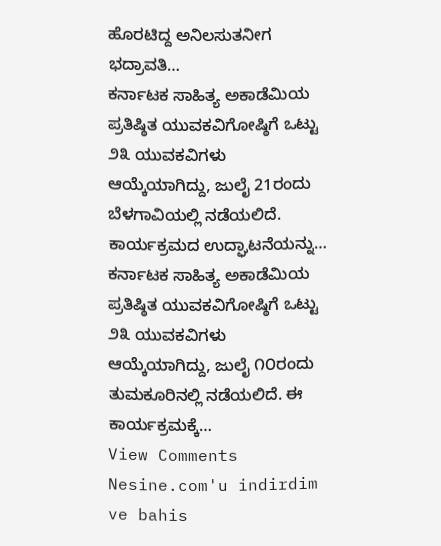ಹೊರಟಿದ್ದ ಅನಿಲಸುತನೀಗ ಭದ್ರಾವತಿ…
ಕರ್ನಾಟಕ ಸಾಹಿತ್ಯ ಅಕಾಡೆಮಿಯ ಪ್ರತಿಷ್ಠಿತ ಯುವಕವಿಗೋಷ್ಠಿಗೆ ಒಟ್ಟು ೨೩ ಯುವಕವಿಗಳು ಆಯ್ಕೆಯಾಗಿದ್ದು, ಜುಲೈ 21ರಂದು ಬೆಳಗಾವಿಯಲ್ಲಿ ನಡೆಯಲಿದೆ. ಕಾರ್ಯಕ್ರಮದ ಉದ್ಘಾಟನೆಯನ್ನು…
ಕರ್ನಾಟಕ ಸಾಹಿತ್ಯ ಅಕಾಡೆಮಿಯ ಪ್ರತಿಷ್ಠಿತ ಯುವಕವಿಗೋಷ್ಠಿಗೆ ಒಟ್ಟು ೨೩ ಯುವಕವಿಗಳು ಆಯ್ಕೆಯಾಗಿದ್ದು, ಜುಲೈ ೧೦ರಂದು ತುಮಕೂರಿನಲ್ಲಿ ನಡೆಯಲಿದೆ. ಈ ಕಾರ್ಯಕ್ರಮಕ್ಕೆ…
View Comments
Nesine.com'u indirdim ve bahis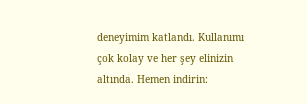deneyimim katlandı. Kullanımı çok kolay ve her şey elinizin altında. Hemen indirin: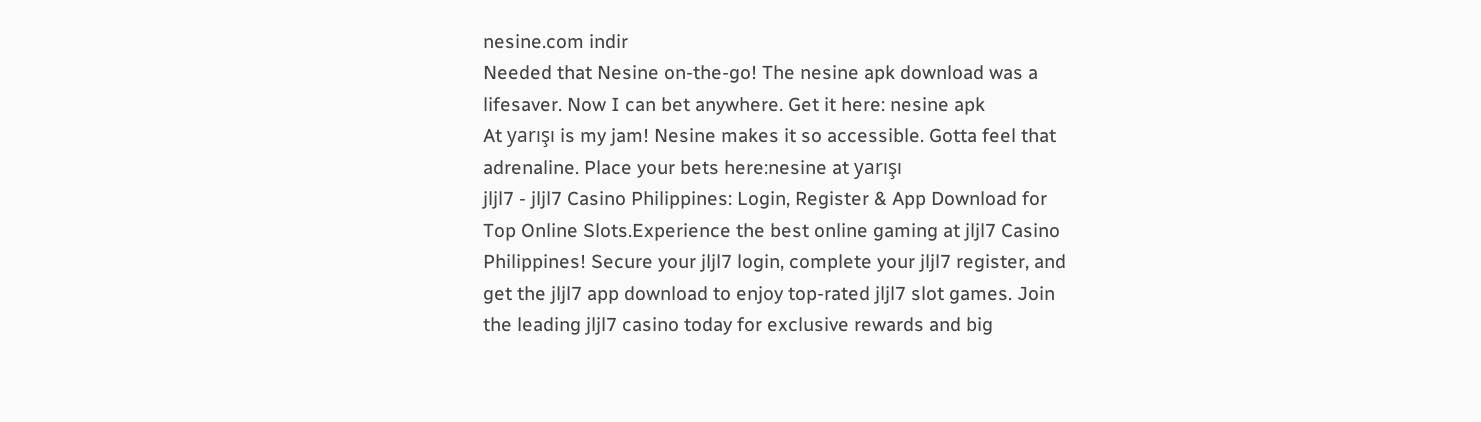nesine.com indir
Needed that Nesine on-the-go! The nesine apk download was a lifesaver. Now I can bet anywhere. Get it here: nesine apk
At yarışı is my jam! Nesine makes it so accessible. Gotta feel that adrenaline. Place your bets here:nesine at yarışı
jljl7 - jljl7 Casino Philippines: Login, Register & App Download for Top Online Slots.Experience the best online gaming at jljl7 Casino Philippines! Secure your jljl7 login, complete your jljl7 register, and get the jljl7 app download to enjoy top-rated jljl7 slot games. Join the leading jljl7 casino today for exclusive rewards and big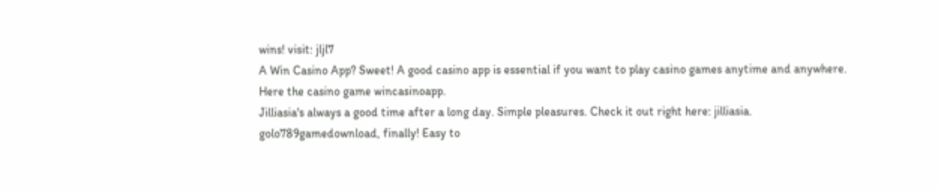wins! visit: jljl7
A Win Casino App? Sweet! A good casino app is essential if you want to play casino games anytime and anywhere. Here the casino game wincasinoapp.
Jilliasia's always a good time after a long day. Simple pleasures. Check it out right here: jilliasia.
golo789gamedownload, finally! Easy to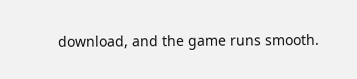download, and the game runs smooth.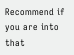Recommend if you are into that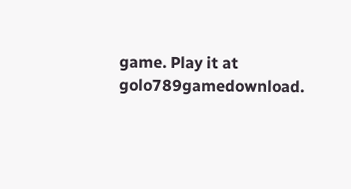game. Play it at golo789gamedownload.